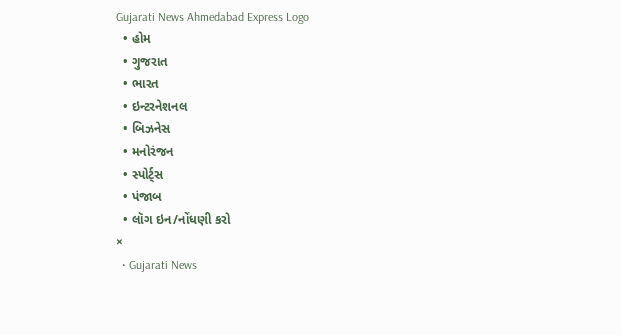Gujarati News Ahmedabad Express Logo
  • હોમ
  • ગુજરાત
  • ભારત
  • ઇન્ટરનેશનલ
  • બિઝનેસ
  • મનોરંજન
  • સ્પોર્ટ્સ
  • પંજાબ
  • લૉગ ઇન/નોંધણી કરો
×
  • Gujarati News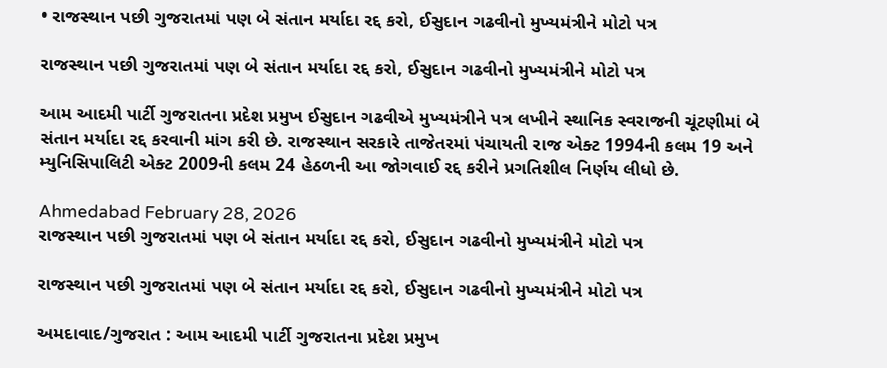• રાજસ્થાન પછી ગુજરાતમાં પણ બે સંતાન મર્યાદા રદ્દ કરો, ઈસુદાન ગઢવીનો મુખ્યમંત્રીને મોટો પત્ર

રાજસ્થાન પછી ગુજરાતમાં પણ બે સંતાન મર્યાદા રદ્દ કરો, ઈસુદાન ગઢવીનો મુખ્યમંત્રીને મોટો પત્ર

આમ આદમી પાર્ટી ગુજરાતના પ્રદેશ પ્રમુખ ઈસુદાન ગઢવીએ મુખ્યમંત્રીને પત્ર લખીને સ્થાનિક સ્વરાજની ચૂંટણીમાં બે સંતાન મર્યાદા રદ્દ કરવાની માંગ કરી છે. રાજસ્થાન સરકારે તાજેતરમાં પંચાયતી રાજ એક્ટ 1994ની કલમ 19 અને મ્યુનિસિપાલિટી એક્ટ 2009ની કલમ 24 હેઠળની આ જોગવાઈ રદ્દ કરીને પ્રગતિશીલ નિર્ણય લીધો છે.

Ahmedabad February 28, 2026
રાજસ્થાન પછી ગુજરાતમાં પણ બે સંતાન મર્યાદા રદ્દ કરો, ઈસુદાન ગઢવીનો મુખ્યમંત્રીને મોટો પત્ર

રાજસ્થાન પછી ગુજરાતમાં પણ બે સંતાન મર્યાદા રદ્દ કરો, ઈસુદાન ગઢવીનો મુખ્યમંત્રીને મોટો પત્ર

અમદાવાદ/ગુજરાત : આમ આદમી પાર્ટી ગુજરાતના પ્રદેશ પ્રમુખ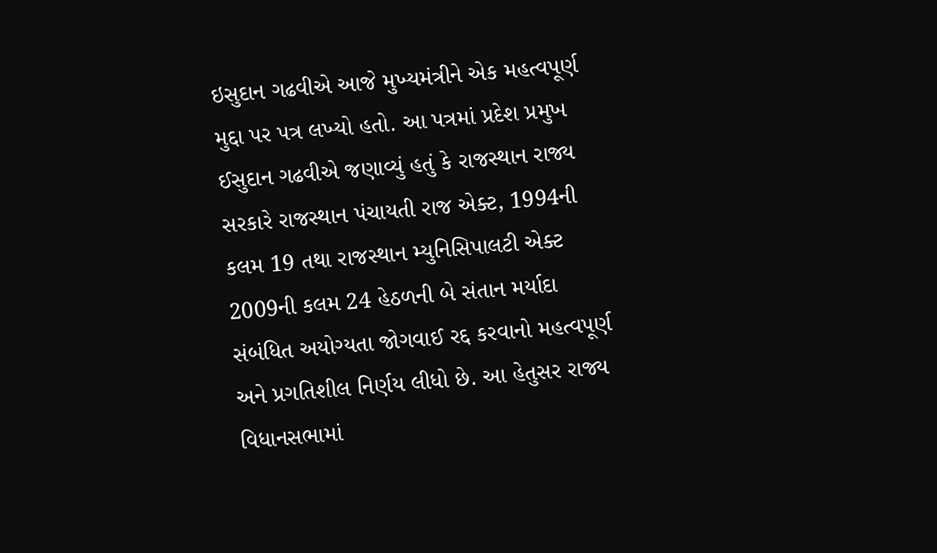ઇસુદાન ગઢવીએ આજે મુખ્યમંત્રીને એક મહત્વપૂર્ણ મુદ્દા પર પત્ર લખ્યો હતો. આ પત્રમાં પ્રદેશ પ્રમુખ ઈસુદાન ગઢવીએ જણાવ્યું હતું કે રાજસ્થાન રાજ્ય સરકારે રાજસ્થાન પંચાયતી રાજ એક્ટ, 1994ની કલમ 19 તથા રાજસ્થાન મ્યુનિસિપાલટી એક્ટ 2009ની કલમ 24 હેઠળની બે સંતાન મર્યાદા સંબંધિત અયોગ્યતા જોગવાઈ રદ્દ કરવાનો મહત્વપૂર્ણ અને પ્રગતિશીલ નિર્ણય લીધો છે. આ હેતુસર રાજ્ય વિધાનસભામાં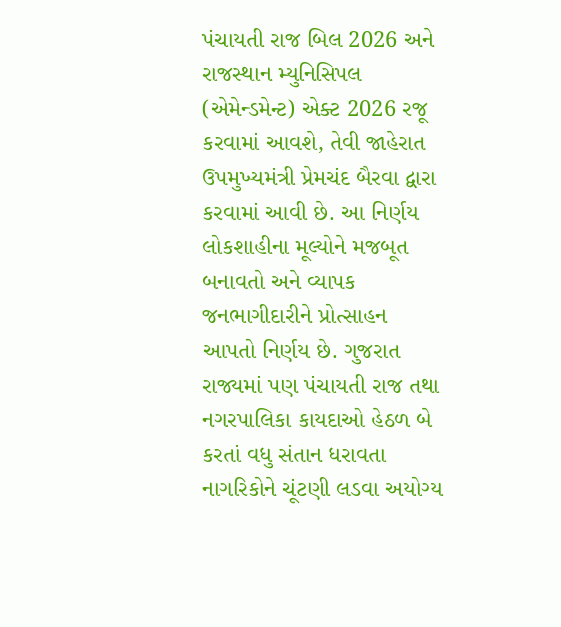પંચાયતી રાજ બિલ 2026 અને રાજસ્થાન મ્યુનિસિપલ (એમેન્ડમેન્ટ) એક્ટ 2026 રજૂ કરવામાં આવશે, તેવી જાહેરાત ઉપમુખ્યમંત્રી પ્રેમચંદ બૈરવા દ્વારા કરવામાં આવી છે. આ નિર્ણય લોકશાહીના મૂલ્યોને મજબૂત બનાવતો અને વ્યાપક જનભાગીદારીને પ્રોત્સાહન  આપતો નિર્ણય છે. ગુજરાત રાજ્યમાં પણ પંચાયતી રાજ તથા નગરપાલિકા કાયદાઓ હેઠળ બે કરતાં વધુ સંતાન ધરાવતા નાગરિકોને ચૂંટણી લડવા અયોગ્ય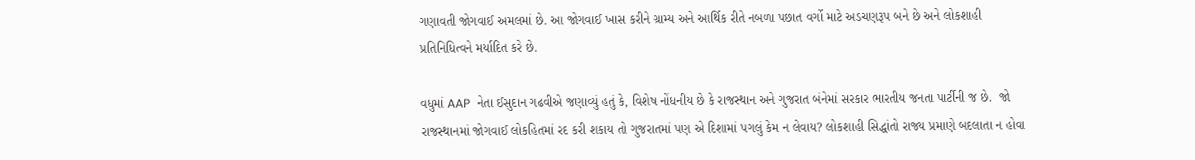ગણાવતી જોગવાઈ અમલમાં છે. આ જોગવાઈ ખાસ કરીને ગ્રામ્ય અને આર્થિક રીતે નબળા પછાત વર્ગો માટે અડચણરૂપ બને છે અને લોકશાહી પ્રતિનિધિત્વને મર્યાદિત કરે છે.

વધુમાં AAP  નેતા ઈસુદાન ગઢવીએ જણાવ્યું હતું કે, વિશેષ નોંધનીય છે કે રાજસ્થાન અને ગુજરાત બંનેમાં સરકાર ભારતીય જનતા પાર્ટીની જ છે.  જો રાજસ્થાનમાં જોગવાઈ લોકહિતમાં રદ કરી શકાય તો ગુજરાતમાં પણ એ દિશામાં પગલું કેમ ન લેવાય? લોકશાહી સિદ્ધાંતો રાજ્ય પ્રમાણે બદલાતા ન હોવા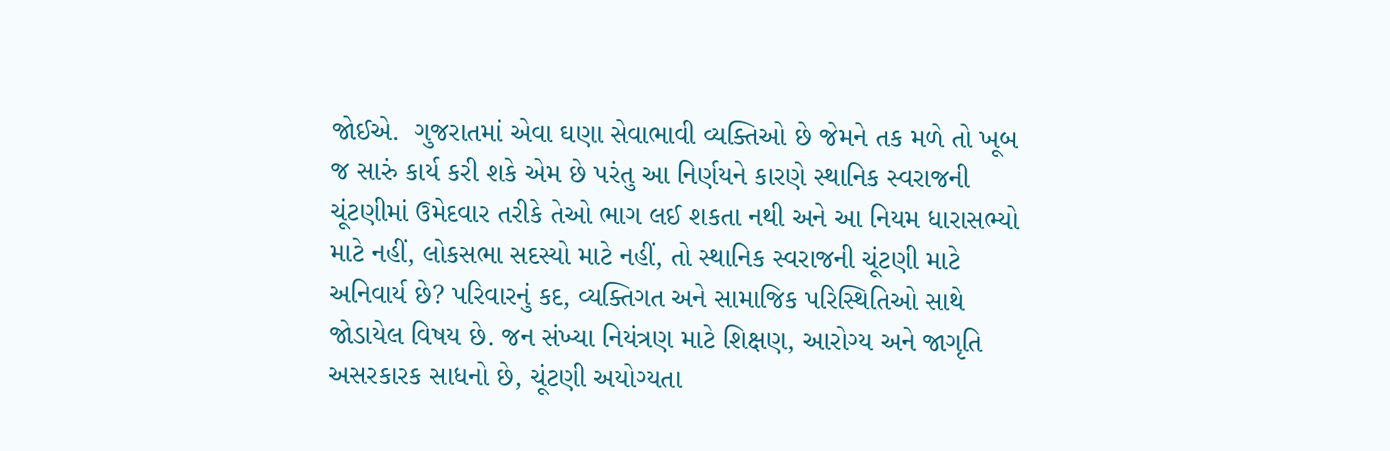જોઈએ.  ગુજરાતમાં એવા ઘણા સેવાભાવી વ્યક્તિઓ છે જેમને તક મળે તો ખૂબ જ સારું કાર્ય કરી શકે એમ છે પરંતુ આ નિર્ણયને કારણે સ્થાનિક સ્વરાજની ચૂંટણીમાં ઉમેદવાર તરીકે તેઓ ભાગ લઈ શકતા નથી અને આ નિયમ ધારાસભ્યો માટે નહીં, લોકસભા સદસ્યો માટે નહીં, તો સ્થાનિક સ્વરાજની ચૂંટણી માટે અનિવાર્ય છે? પરિવારનું કદ, વ્યક્તિગત અને સામાજિક પરિસ્થિતિઓ સાથે જોડાયેલ વિષય છે. જન સંખ્યા નિયંત્રણ માટે શિક્ષણ, આરોગ્ય અને જાગૃતિ અસરકારક સાધનો છે, ચૂંટણી અયોગ્યતા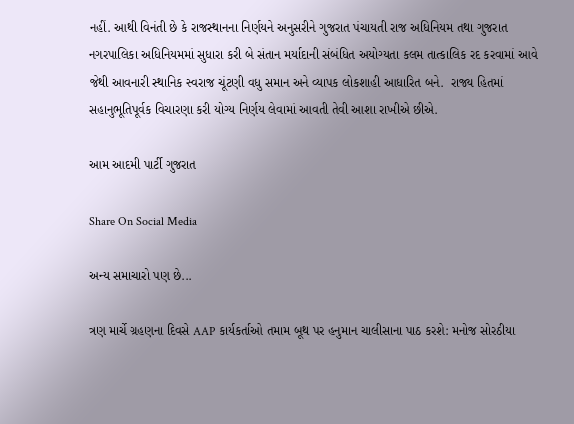નહીં. આથી વિનંતી છે કે રાજસ્થાનના નિર્ણયને અનુસરીને ગુજરાત પંચાયતી રાજ અધિનિયમ તથા ગુજરાત નગરપાલિકા અધિનિયમમાં સુધારા કરી બે સંતાન મર્યાદાની સંબંધિત અયોગ્યતા કલમ તાત્કાલિક રદ કરવામાં આવે જેથી આવનારી સ્થાનિક સ્વરાજ ચૂંટણી વધુ સમાન અને વ્યાપક લોકશાહી આધારિત બને.  રાજ્ય હિતમાં સહાનુભૂતિપૂર્વક વિચારણા કરી યોગ્ય નિર્ણય લેવામાં આવતી તેવી આશા રાખીએ છીએ.

આમ આદમી પાર્ટી ગુજરાત

Share On Social Media

અન્ય સમાચારો પણ છે...

ત્રણ માર્ચે ગ્રહણના દિવસે AAP કાર્યકર્તાઓ તમામ બૂથ પર હનુમાન ચાલીસાના પાઠ કરશે: મનોજ સોરઠીયા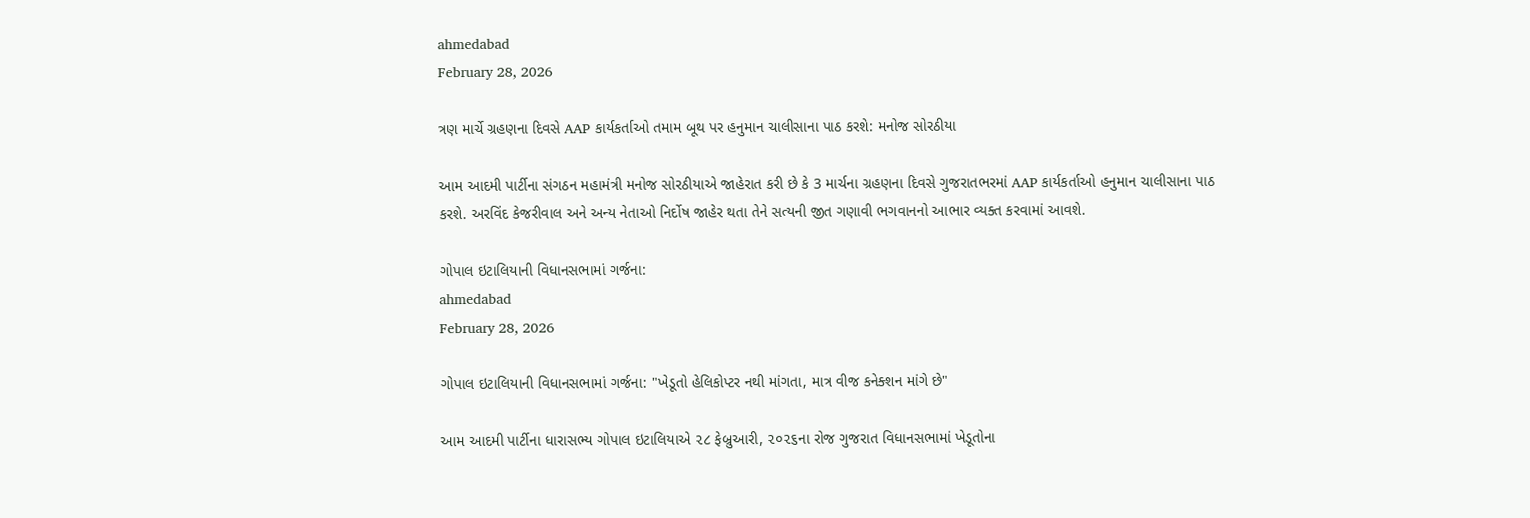ahmedabad
February 28, 2026

ત્રણ માર્ચે ગ્રહણના દિવસે AAP કાર્યકર્તાઓ તમામ બૂથ પર હનુમાન ચાલીસાના પાઠ કરશે: મનોજ સોરઠીયા

આમ આદમી પાર્ટીના સંગઠન મહામંત્રી મનોજ સોરઠીયાએ જાહેરાત કરી છે કે 3 માર્ચના ગ્રહણના દિવસે ગુજરાતભરમાં AAP કાર્યકર્તાઓ હનુમાન ચાલીસાના પાઠ કરશે. અરવિંદ કેજરીવાલ અને અન્ય નેતાઓ નિર્દોષ જાહેર થતા તેને સત્યની જીત ગણાવી ભગવાનનો આભાર વ્યક્ત કરવામાં આવશે.

ગોપાલ ઇટાલિયાની વિધાનસભામાં ગર્જના:
ahmedabad
February 28, 2026

ગોપાલ ઇટાલિયાની વિધાનસભામાં ગર્જના: "ખેડૂતો હેલિકોપ્ટર નથી માંગતા, માત્ર વીજ કનેક્શન માંગે છે"

આમ આદમી પાર્ટીના ધારાસભ્ય ગોપાલ ઇટાલિયાએ ૨૮ ફેબ્રુઆરી, ૨૦૨૬ના રોજ ગુજરાત વિધાનસભામાં ખેડૂતોના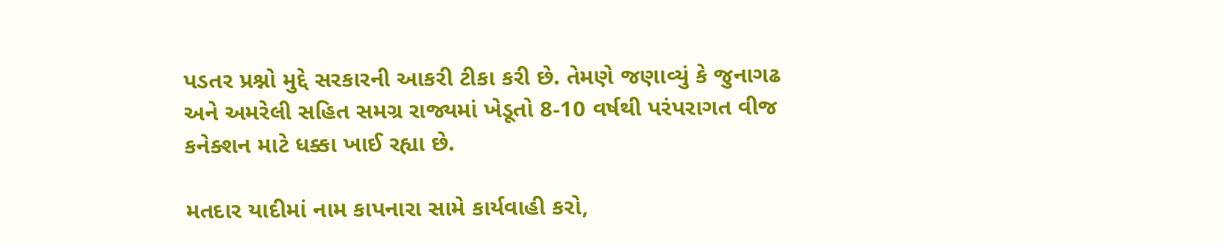પડતર પ્રશ્નો મુદ્દે સરકારની આકરી ટીકા કરી છે. તેમણે જણાવ્યું કે જુનાગઢ અને અમરેલી સહિત સમગ્ર રાજ્યમાં ખેડૂતો 8-10 વર્ષથી પરંપરાગત વીજ કનેક્શન માટે ધક્કા ખાઈ રહ્યા છે.

મતદાર યાદીમાં નામ કાપનારા સામે કાર્યવાહી કરો,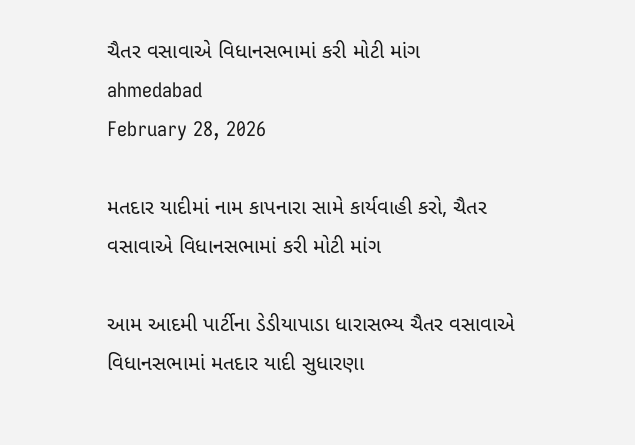ચૈતર વસાવાએ વિધાનસભામાં કરી મોટી માંગ
ahmedabad
February 28, 2026

મતદાર યાદીમાં નામ કાપનારા સામે કાર્યવાહી કરો, ચૈતર વસાવાએ વિધાનસભામાં કરી મોટી માંગ

આમ આદમી પાર્ટીના ડેડીયાપાડા ધારાસભ્ય ચૈતર વસાવાએ વિધાનસભામાં મતદાર યાદી સુધારણા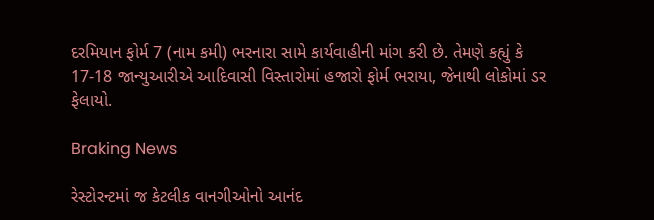દરમિયાન ફોર્મ 7 (નામ કમી) ભરનારા સામે કાર્યવાહીની માંગ કરી છે. તેમણે કહ્યું કે 17-18 જાન્યુઆરીએ આદિવાસી વિસ્તારોમાં હજારો ફોર્મ ભરાયા, જેનાથી લોકોમાં ડર ફેલાયો.

Braking News

રેસ્ટોરન્ટમાં જ કેટલીક વાનગીઓનો આનંદ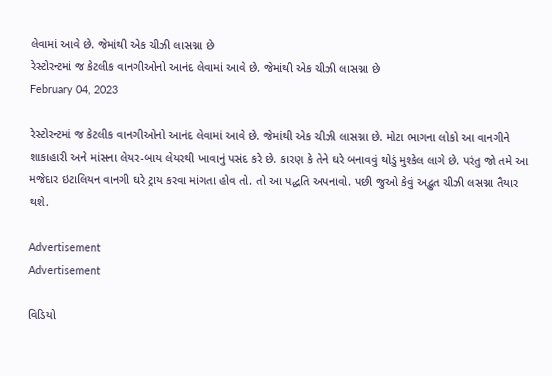લેવામાં આવે છે. જેમાંથી એક ચીઝી લાસગ્ના છે
રેસ્ટોરન્ટમાં જ કેટલીક વાનગીઓનો આનંદ લેવામાં આવે છે. જેમાંથી એક ચીઝી લાસગ્ના છે
February 04, 2023

રેસ્ટોરન્ટમાં જ કેટલીક વાનગીઓનો આનંદ લેવામાં આવે છે. જેમાંથી એક ચીઝી લાસગ્ના છે. મોટા ભાગના લોકો આ વાનગીને શાકાહારી અને માંસના લેયર-બાય લેયરથી ખાવાનું પસંદ કરે છે. કારણ કે તેને ઘરે બનાવવું થોડું મુશ્કેલ લાગે છે. પરંતુ જો તમે આ મજેદાર ઇટાલિયન વાનગી ઘરે ટ્રાય કરવા માંગતા હોવ તો. તો આ પદ્ધતિ અપનાવો. પછી જુઓ કેવું અદ્ભુત ચીઝી લસગ્ના તૈયાર થશે.

Advertisement
Advertisement

વિડિયો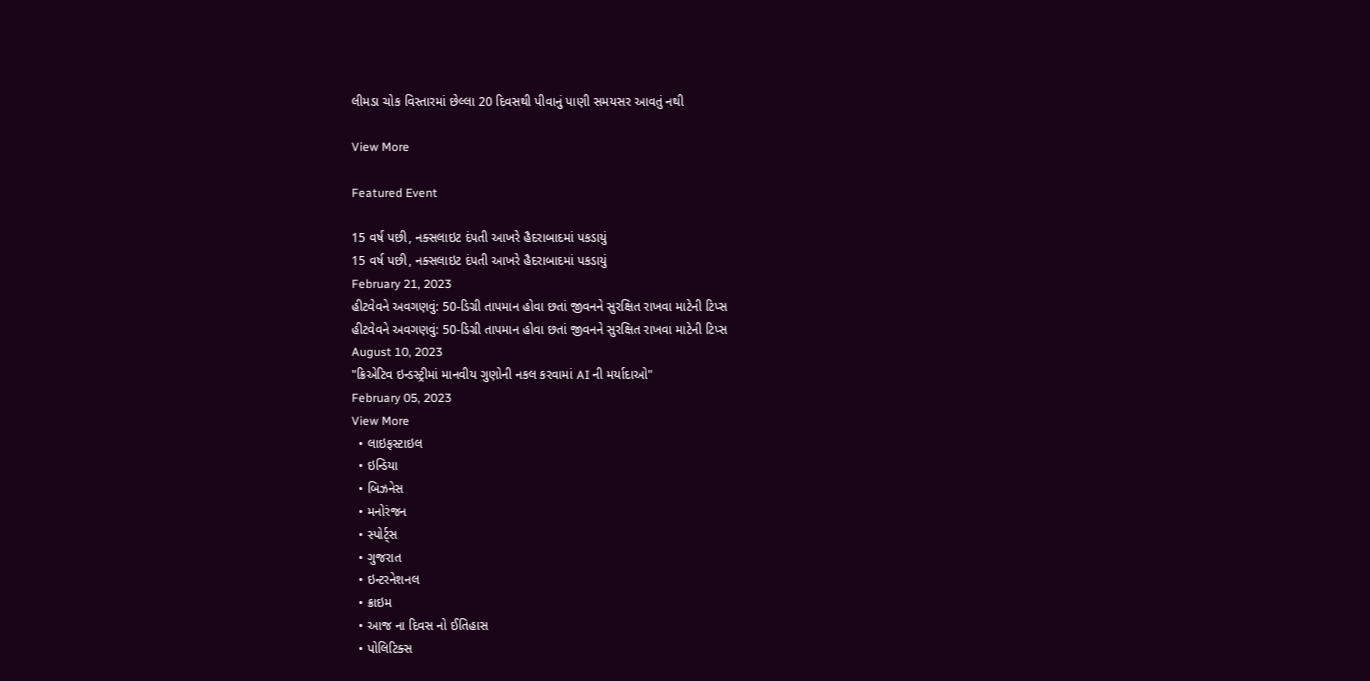લીમડા ચોક વિસ્તારમાં છેલ્લા 20 દિવસથી પીવાનું પાણી સમયસર આવતું નથી

View More

Featured Event

15 વર્ષ પછી, નક્સલાઇટ દંપતી આખરે હૈદરાબાદમાં પકડાયું
15 વર્ષ પછી, નક્સલાઇટ દંપતી આખરે હૈદરાબાદમાં પકડાયું
February 21, 2023
હીટવેવને અવગણવું: 50-ડિગ્રી તાપમાન હોવા છતાં જીવનને સુરક્ષિત રાખવા માટેની ટિપ્સ
હીટવેવને અવગણવું: 50-ડિગ્રી તાપમાન હોવા છતાં જીવનને સુરક્ષિત રાખવા માટેની ટિપ્સ
August 10, 2023
"ક્રિએટિવ ઇન્ડસ્ટ્રીમાં માનવીય ગુણોની નકલ કરવામાં AI ની મર્યાદાઓ"
February 05, 2023
View More
  • લાઇફસ્ટાઇલ
  • ઇન્ડિયા
  • બિઝનેસ
  • મનોરંજન
  • સ્પોર્ટ્સ
  • ગુજરાત
  • ઇન્ટરનેશનલ
  • ક્રાઇમ
  • આજ ના દિવસ નો ઈતિહાસ
  • પોલિટિક્સ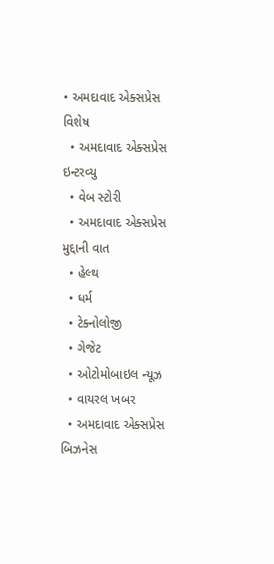• અમદાવાદ એક્સપ્રેસ વિશેષ
  • અમદાવાદ એક્સપ્રેસ ઇન્ટરવ્યુ
  • વેબ સ્ટોરી
  • અમદાવાદ એક્સપ્રેસ મુદ્દાની વાત
  • હેલ્થ
  • ધર્મ
  • ટેક્નોલોજી
  • ગેજેટ
  • ઓટોમોબાઇલ ન્યૂઝ
  • વાયરલ ખબર
  • અમદાવાદ એક્સપ્રેસ બિઝનેસ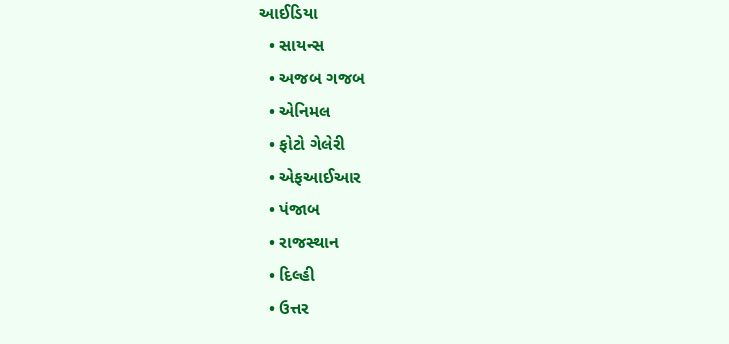આઈડિયા
  • સાયન્સ
  • અજબ ગજબ
  • એનિમલ
  • ફોટો ગેલેરી
  • એફઆઈઆર
  • પંજાબ
  • રાજસ્થાન
  • દિલ્હી
  • ઉત્તર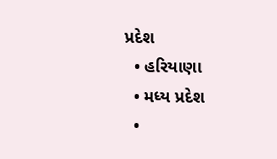પ્રદેશ
  • હરિયાણા
  • મધ્ય પ્રદેશ
  •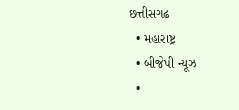છત્તીસગઢ
  • મહારાષ્ટ્ર
  • બીજેપી ન્યૂઝ
  •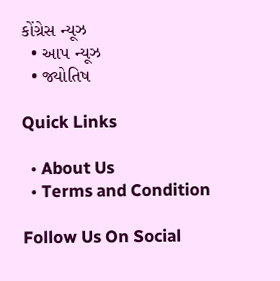કોંગ્રેસ ન્યૂઝ
  • આપ ન્યૂઝ
  • જ્યોતિષ

Quick Links

  • About Us
  • Terms and Condition

Follow Us On Social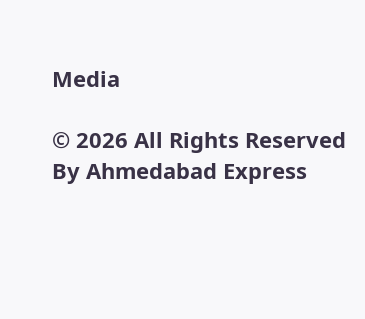Media

© 2026 All Rights Reserved By Ahmedabad Express